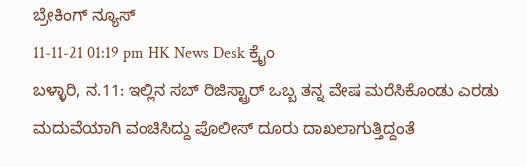ಬ್ರೇಕಿಂಗ್ ನ್ಯೂಸ್
11-11-21 01:19 pm HK News Desk ಕ್ರೈಂ
ಬಳ್ಳಾರಿ, ನ.11: ಇಲ್ಲಿನ ಸಬ್ ರಿಜಿಸ್ಟ್ರಾರ್ ಒಬ್ಬ ತನ್ನ ವೇಷ ಮರೆಸಿಕೊಂಡು ಎರಡು ಮದುವೆಯಾಗಿ ವಂಚಿಸಿದ್ದು ಪೊಲೀಸ್ ದೂರು ದಾಖಲಾಗುತ್ತಿದ್ದಂತೆ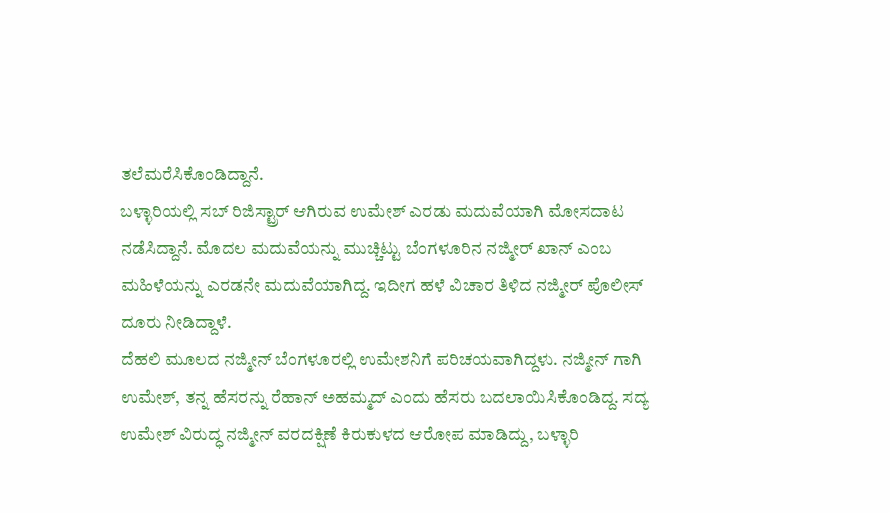ತಲೆಮರೆಸಿಕೊಂಡಿದ್ದಾನೆ.
ಬಳ್ಳಾರಿಯಲ್ಲಿ ಸಬ್ ರಿಜಿಸ್ಟ್ರಾರ್ ಆಗಿರುವ ಉಮೇಶ್ ಎರಡು ಮದುವೆಯಾಗಿ ಮೋಸದಾಟ ನಡೆಸಿದ್ದಾನೆ. ಮೊದಲ ಮದುವೆಯನ್ನು ಮುಚ್ಚಿಟ್ಟು ಬೆಂಗಳೂರಿನ ನಜ್ಮೀರ್ ಖಾನ್ ಎಂಬ ಮಹಿಳೆಯನ್ನು ಎರಡನೇ ಮದುವೆಯಾಗಿದ್ದ. ಇದೀಗ ಹಳೆ ವಿಚಾರ ತಿಳಿದ ನಜ್ಮೀರ್ ಪೊಲೀಸ್ ದೂರು ನೀಡಿದ್ದಾಳೆ.
ದೆಹಲಿ ಮೂಲದ ನಜ್ಮೀನ್ ಬೆಂಗಳೂರಲ್ಲಿ ಉಮೇಶನಿಗೆ ಪರಿಚಯವಾಗಿದ್ದಳು. ನಜ್ಮೀನ್ ಗಾಗಿ ಉಮೇಶ್, ತನ್ನ ಹೆಸರನ್ನು ರೆಹಾನ್ ಅಹಮ್ಮದ್ ಎಂದು ಹೆಸರು ಬದಲಾಯಿಸಿಕೊಂಡಿದ್ದ. ಸದ್ಯ ಉಮೇಶ್ ವಿರುದ್ಧ ನಜ್ಮೀನ್ ವರದಕ್ಷಿಣೆ ಕಿರುಕುಳದ ಆರೋಪ ಮಾಡಿದ್ದು, ಬಳ್ಳಾರಿ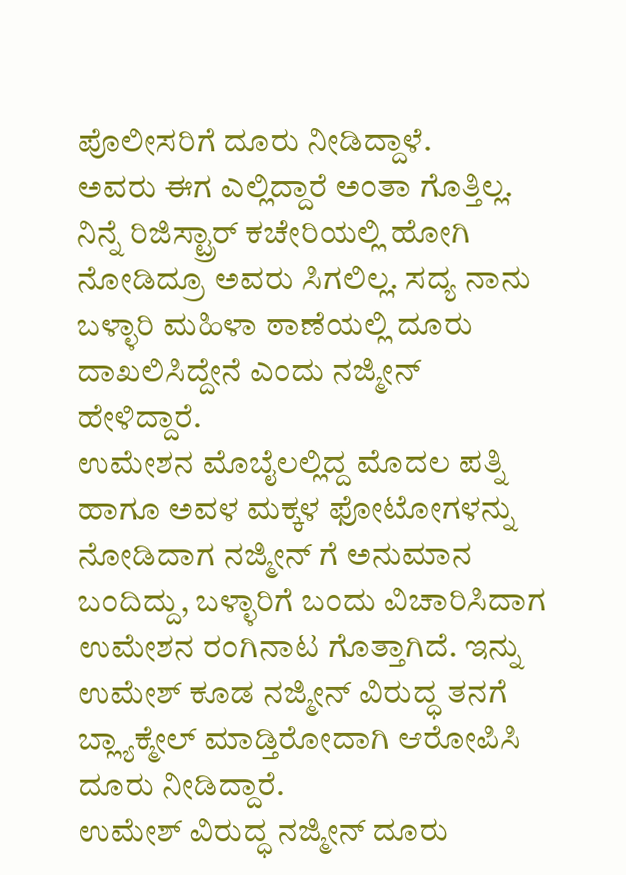ಪೊಲೀಸರಿಗೆ ದೂರು ನೀಡಿದ್ದಾಳೆ.
ಅವರು ಈಗ ಎಲ್ಲಿದ್ದಾರೆ ಅಂತಾ ಗೊತ್ತಿಲ್ಲ. ನಿನ್ನೆ ರಿಜಿಸ್ಟ್ರಾರ್ ಕಚೇರಿಯಲ್ಲಿ ಹೋಗಿ ನೋಡಿದ್ರೂ ಅವರು ಸಿಗಲಿಲ್ಲ. ಸದ್ಯ ನಾನು ಬಳ್ಳಾರಿ ಮಹಿಳಾ ಠಾಣೆಯಲ್ಲಿ ದೂರು ದಾಖಲಿಸಿದ್ದೇನೆ ಎಂದು ನಜ್ಮೀನ್ ಹೇಳಿದ್ದಾರೆ.
ಉಮೇಶನ ಮೊಬೈಲಲ್ಲಿದ್ದ ಮೊದಲ ಪತ್ನಿ ಹಾಗೂ ಅವಳ ಮಕ್ಕಳ ಫೋಟೋಗಳನ್ನು ನೋಡಿದಾಗ ನಜ್ಮೀನ್ ಗೆ ಅನುಮಾನ ಬಂದಿದ್ದು, ಬಳ್ಳಾರಿಗೆ ಬಂದು ವಿಚಾರಿಸಿದಾಗ ಉಮೇಶನ ರಂಗಿನಾಟ ಗೊತ್ತಾಗಿದೆ. ಇನ್ನು ಉಮೇಶ್ ಕೂಡ ನಜ್ಮೀನ್ ವಿರುದ್ಧ ತನಗೆ ಬ್ಲ್ಯಾಕ್ಮೇಲ್ ಮಾಡ್ತಿರೋದಾಗಿ ಆರೋಪಿಸಿ ದೂರು ನೀಡಿದ್ದಾರೆ.
ಉಮೇಶ್ ವಿರುದ್ಧ ನಜ್ಮೀನ್ ದೂರು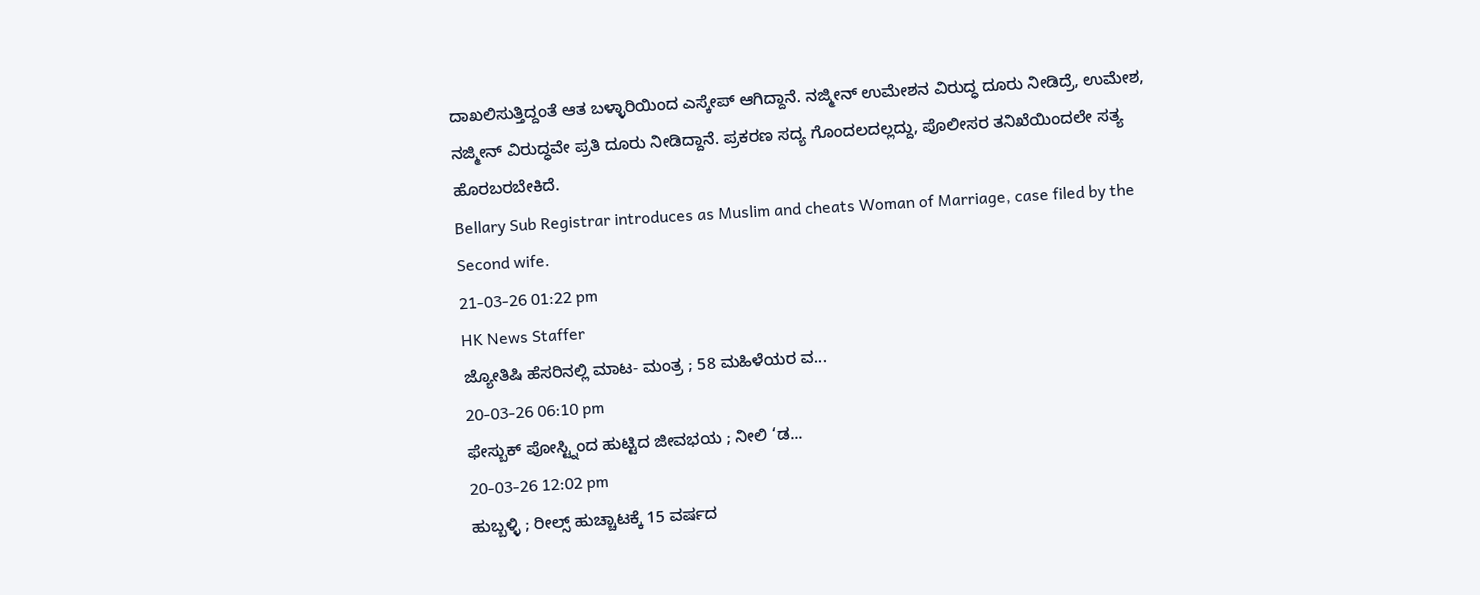ದಾಖಲಿಸುತ್ತಿದ್ದಂತೆ ಆತ ಬಳ್ಳಾರಿಯಿಂದ ಎಸ್ಕೇಪ್ ಆಗಿದ್ದಾನೆ. ನಜ್ಮೀನ್ ಉಮೇಶನ ವಿರುದ್ಧ ದೂರು ನೀಡಿದ್ರೆ, ಉಮೇಶ, ನಜ್ಮೀನ್ ವಿರುದ್ಧವೇ ಪ್ರತಿ ದೂರು ನೀಡಿದ್ದಾನೆ. ಪ್ರಕರಣ ಸದ್ಯ ಗೊಂದಲದಲ್ಲದ್ದು, ಪೊಲೀಸರ ತನಿಖೆಯಿಂದಲೇ ಸತ್ಯ ಹೊರಬರಬೇಕಿದೆ.
Bellary Sub Registrar introduces as Muslim and cheats Woman of Marriage, case filed by the Second wife.
21-03-26 01:22 pm
HK News Staffer
ಜ್ಯೋತಿಷಿ ಹೆಸರಿನಲ್ಲಿ ಮಾಟ- ಮಂತ್ರ ; 58 ಮಹಿಳೆಯರ ವ...
20-03-26 06:10 pm
ಫೇಸ್ಬುಕ್ ಪೋಸ್ಟ್ನಿಂದ ಹುಟ್ಟಿದ ಜೀವಭಯ ; ನೀಲಿ ‘ಡ...
20-03-26 12:02 pm
ಹುಬ್ಬಳ್ಳಿ ; ರೀಲ್ಸ್ ಹುಚ್ಚಾಟಕ್ಕೆ 15 ವರ್ಷದ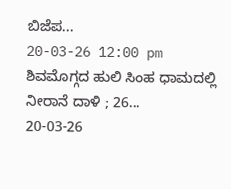ಬಿಜೆಪ...
20-03-26 12:00 pm
ಶಿವಮೊಗ್ಗದ ಹುಲಿ ಸಿಂಹ ಧಾಮದಲ್ಲಿ ನೀರಾನೆ ದಾಳಿ ; 26...
20-03-26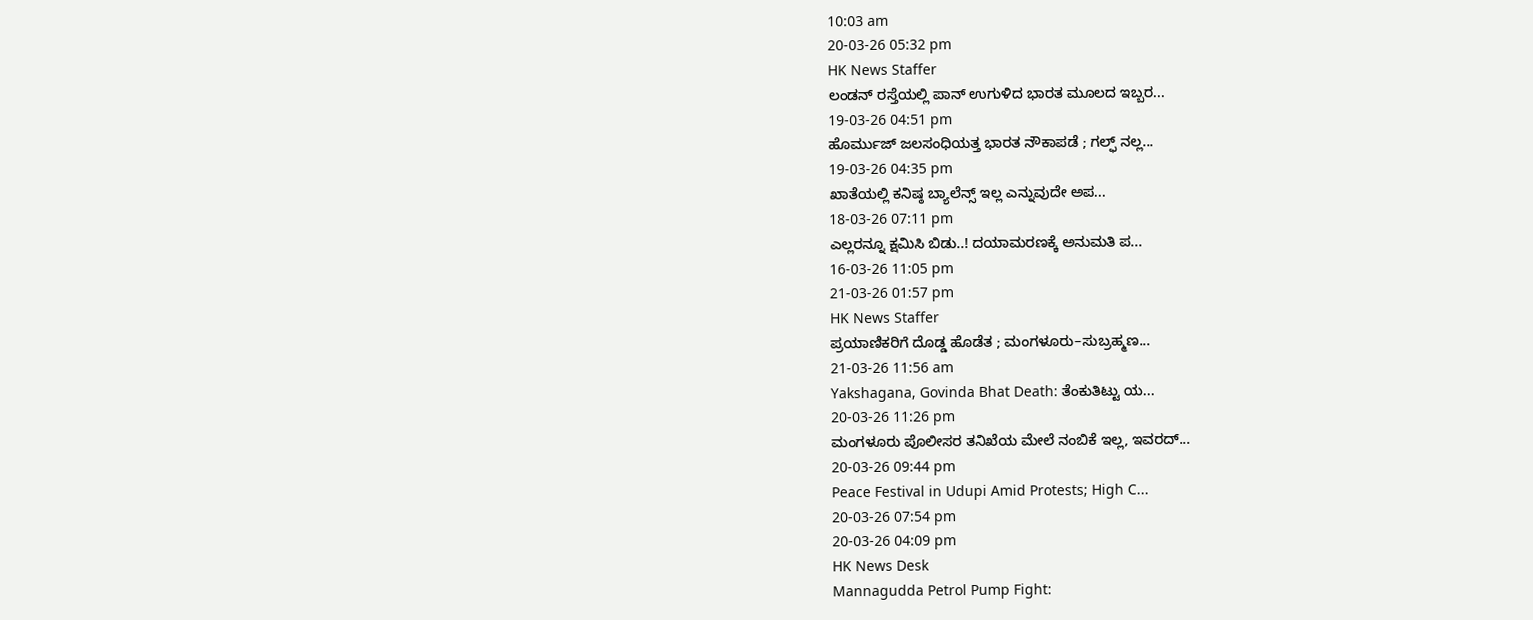10:03 am
20-03-26 05:32 pm
HK News Staffer
ಲಂಡನ್ ರಸ್ತೆಯಲ್ಲಿ ಪಾನ್ ಉಗುಳಿದ ಭಾರತ ಮೂಲದ ಇಬ್ಬರ...
19-03-26 04:51 pm
ಹೊರ್ಮುಜ್ ಜಲಸಂಧಿಯತ್ತ ಭಾರತ ನೌಕಾಪಡೆ ; ಗಲ್ಫ್ ನಲ್ಲ...
19-03-26 04:35 pm
ಖಾತೆಯಲ್ಲಿ ಕನಿಷ್ಠ ಬ್ಯಾಲೆನ್ಸ್ ಇಲ್ಲ ಎನ್ನುವುದೇ ಅಪ...
18-03-26 07:11 pm
ಎಲ್ಲರನ್ನೂ ಕ್ಷಮಿಸಿ ಬಿಡು..! ದಯಾಮರಣಕ್ಕೆ ಅನುಮತಿ ಪ...
16-03-26 11:05 pm
21-03-26 01:57 pm
HK News Staffer
ಪ್ರಯಾಣಿಕರಿಗೆ ದೊಡ್ಡ ಹೊಡೆತ ; ಮಂಗಳೂರು–ಸುಬ್ರಹ್ಮಣ...
21-03-26 11:56 am
Yakshagana, Govinda Bhat Death: ತೆಂಕುತಿಟ್ಟು ಯ...
20-03-26 11:26 pm
ಮಂಗಳೂರು ಪೊಲೀಸರ ತನಿಖೆಯ ಮೇಲೆ ನಂಬಿಕೆ ಇಲ್ಲ, ಇವರದ್...
20-03-26 09:44 pm
Peace Festival in Udupi Amid Protests; High C...
20-03-26 07:54 pm
20-03-26 04:09 pm
HK News Desk
Mannagudda Petrol Pump Fight: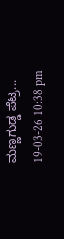ಮಣ್ಣಗುಡ್ಡ ಪೆಟ್ರ...
19-03-26 10:38 pm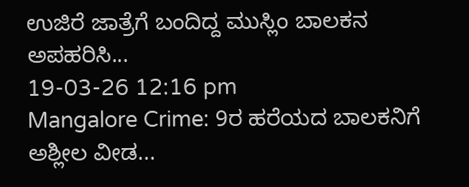ಉಜಿರೆ ಜಾತ್ರೆಗೆ ಬಂದಿದ್ದ ಮುಸ್ಲಿಂ ಬಾಲಕನ ಅಪಹರಿಸಿ...
19-03-26 12:16 pm
Mangalore Crime: 9ರ ಹರೆಯದ ಬಾಲಕನಿಗೆ ಅಶ್ಲೀಲ ವೀಡ...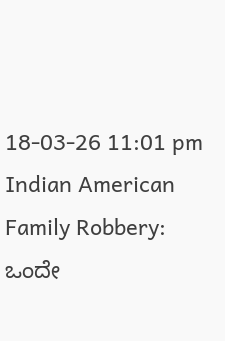18-03-26 11:01 pm
Indian American Family Robbery: ಒಂದೇ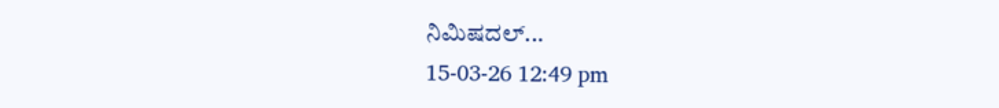ನಿಮಿಷದಲ್...
15-03-26 12:49 pm